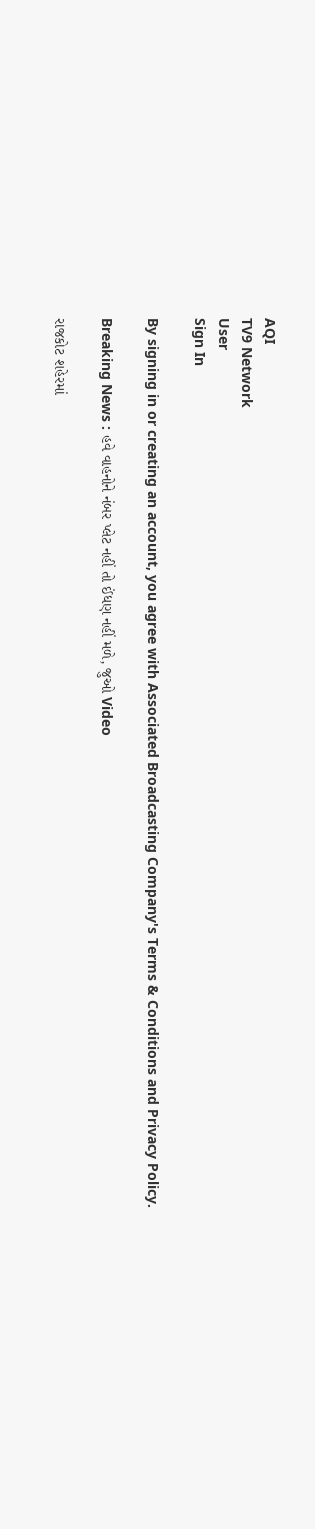AQI
TV9 Network
User
Sign In

By signing in or creating an account, you agree with Associated Broadcasting Company's Terms & Conditions and Privacy Policy.

Breaking News : હવે વાહનોને નંબર પ્લેટ નહીં તો ઈંધણ નહીં મળે, જુઓ Video

રાજકોટ શહેરમાં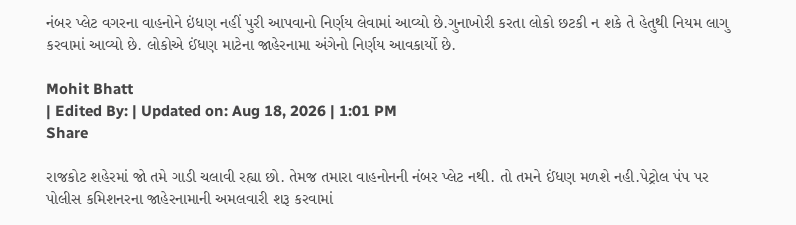નંબર પ્લેટ વગરના વાહનોને ઇંધણ નહીં પુરી આપવાનો નિર્ણય લેવામાં આવ્યો છે.ગુનાખોરી કરતા લોકો છટકી ન શકે તે હેતુથી નિયમ લાગુ કરવામાં આવ્યો છે. લોકોએ ઈંધણ માટેના જાહેરનામા અંગેનો નિર્ણય આવકાર્યો છે.

Mohit Bhatt
| Edited By: | Updated on: Aug 18, 2026 | 1:01 PM
Share

રાજકોટ શહેરમાં જો તમે ગાડી ચલાવી રહ્યા છો. તેમજ તમારા વાહનોનની નંબર પ્લેટ નથી. તો તમને ઈંધણ મળશે નહી.પેટ્રોલ પંપ પર પોલીસ કમિશનરના જાહેરનામાની અમલવારી શરૂ કરવામાં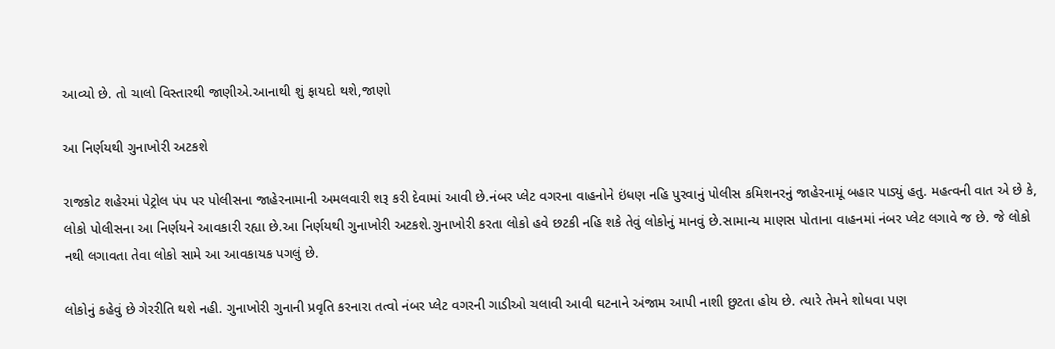આવ્યો છે. તો ચાલો વિસ્તારથી જાણીએ.આનાથી શું ફાયદો થશે,જાણો

આ નિર્ણયથી ગુનાખોરી અટકશે

રાજકોટ શહેરમાં પેટ્રોલ પંપ પર પોલીસના જાહેરનામાની અમલવારી શરૂ કરી દેવામાં આવી છે.નંબર પ્લેટ વગરના વાહનોને ઇંધણ નહિ પુરવાનું પોલીસ કમિશનરનું જાહેરનામૂં બહાર પાડ્યું હતુ. મહત્વની વાત એ છે કે, લોકો પોલીસના આ નિર્ણયને આવકારી રહ્યા છે.આ નિર્ણયથી ગુનાખોરી અટકશે.ગુનાખોરી કરતા લોકો હવે છટકી નહિ શકે તેવું લોકોનું માનવું છે.સામાન્ય માણસ પોતાના વાહનમાં નંબર પ્લેટ લગાવે જ છે. જે લોકો નથી લગાવતા તેવા લોકો સામે આ આવકાયક પગલું છે.

લોકોનું કહેવું છે ગેરરીતિ થશે નહી. ગુનાખોરી ગુનાની પ્રવૃતિ કરનારા તત્વો નંબર પ્લેટ વગરની ગાડીઓ ચલાવી આવી ઘટનાને અંજામ આપી નાશી છુટતા હોય છે. ત્યારે તેમને શોધવા પણ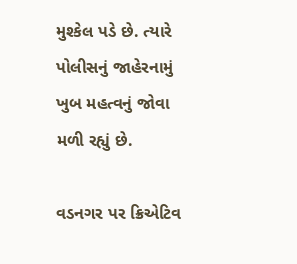મુશ્કેલ પડે છે. ત્યારે પોલીસનું જાહેરનામું ખુબ મહત્વનું જોવા મળી રહ્યું છે.

વડનગર પર ક્રિએટિવ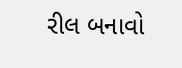રીલ બનાવો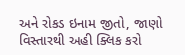અને રોકડ ઇનામ જીતો, જાણો વિસ્તારથી અહી ક્લિક કરો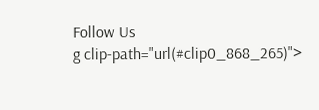Follow Us
g clip-path="url(#clip0_868_265)">